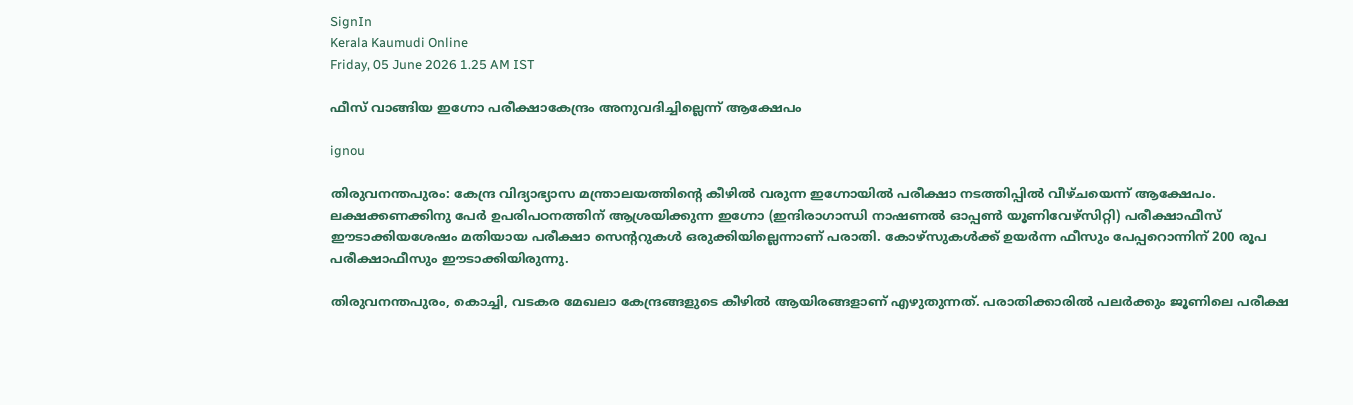SignIn
Kerala Kaumudi Online
Friday, 05 June 2026 1.25 AM IST

ഫീസ് വാങ്ങിയ ഇഗ്നോ പരീക്ഷാകേന്ദ്രം അനുവദിച്ചില്ലെന്ന് ആക്ഷേപം

ignou

തിരുവനന്തപുരം: കേന്ദ്ര വിദ്യാഭ്യാസ മന്ത്രാലയത്തിന്റെ കീഴിൽ വരുന്ന ഇഗ്നോയിൽ പരീക്ഷാ നടത്തിപ്പിൽ വീഴ്ചയെന്ന് ആക്ഷേപം. ലക്ഷക്കണക്കിനു പേർ ഉപരിപഠനത്തിന് ആശ്രയിക്കുന്ന ഇഗ്നോ (ഇന്ദിരാഗാന്ധി നാഷണൽ ഓപ്പൺ യൂണിവേഴ്സിറ്റി) പരീക്ഷാഫീസ് ഈടാക്കിയശേഷം മതിയായ പരീക്ഷാ സെന്ററുകൾ ഒരുക്കിയില്ലെന്നാണ് പരാതി. കോഴ്സുകൾക്ക് ഉയർന്ന ഫീസും പേപ്പറൊന്നിന് 200 രൂപ പരീക്ഷാഫീസും ഈടാക്കിയിരുന്നു.

തിരുവനന്തപുരം, കൊച്ചി, വടകര മേഖലാ കേന്ദ്രങ്ങളുടെ കീഴിൽ ആയിരങ്ങളാണ് എഴുതുന്നത്. പരാതിക്കാരിൽ പലർക്കും ജൂണിലെ പരീക്ഷ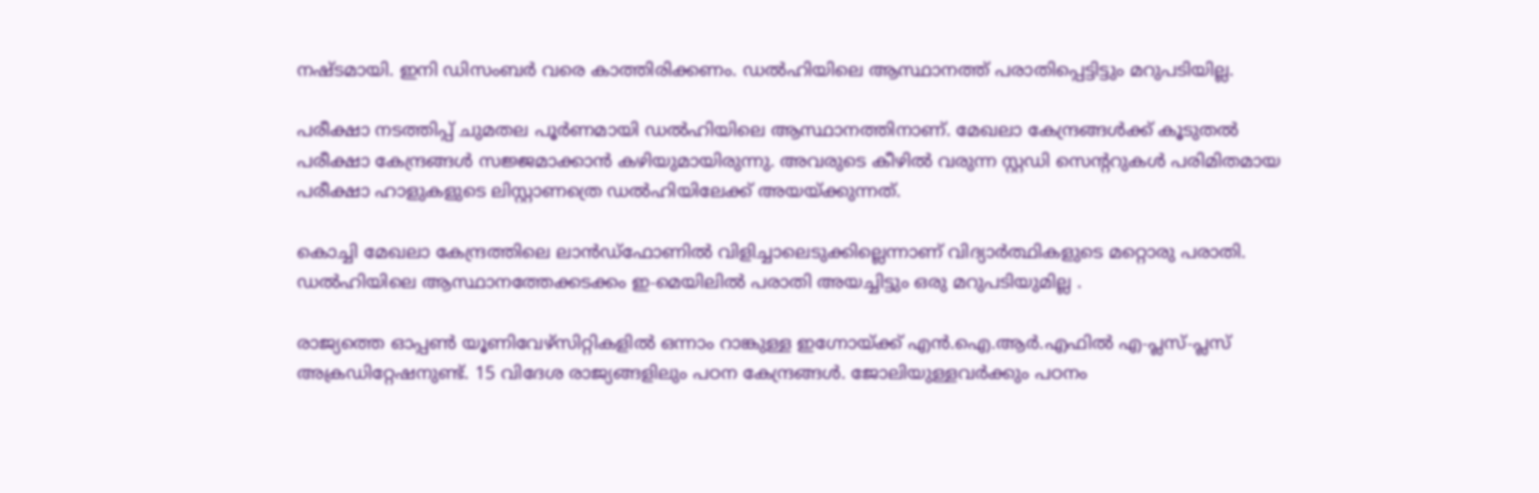നഷ്ടമായി. ഇനി ഡിസംബർ വരെ കാത്തിരിക്കണം. ഡൽഹിയിലെ ആസ്ഥാനത്ത് പരാതിപ്പെട്ടിട്ടും മറുപടിയില്ല.

പരീക്ഷാ നടത്തിപ്പ് ചുമതല പൂർണമായി ഡൽഹിയിലെ ആസ്ഥാനത്തിനാണ്. മേഖലാ കേന്ദ്രങ്ങൾക്ക് കൂടുതൽ പരീക്ഷാ കേന്ദ്രങ്ങൾ സജ്ജമാക്കാൻ കഴിയുമായിരുന്നു. അവരുടെ കീഴിൽ വരുന്ന സ്റ്റഡി സെന്ററുകൾ പരിമിതമായ പരീക്ഷാ ഹാളുകളുടെ ലിസ്റ്റാണത്രെ ഡൽഹിയിലേക്ക് അയയ്ക്കുന്നത്.

കൊച്ചി മേഖലാ കേന്ദ്രത്തിലെ ലാൻഡ്‌ഫോണിൽ വിളിച്ചാലെടുക്കില്ലെന്നാണ് വിദ്യാർത്ഥികളുടെ മറ്റൊരു പരാതി. ഡൽഹിയിലെ ആസ്ഥാനത്തേക്കടക്കം ഇ-മെയിലിൽ പരാതി അയച്ചിട്ടും ഒരു മറുപടിയുമില്ല .

രാജ്യത്തെ ഓപ്പൺ യൂണിവേഴ്സിറ്റികളിൽ ഒന്നാം റാങ്കുള്ള ഇഗ്നോയ്ക്ക് എൻ.ഐ.ആർ.എഫിൽ എ-പ്ലസ്-പ്ലസ് അക്രഡിറ്റേഷനുണ്ട്. 15 വിദേശ രാജ്യങ്ങളിലും പഠന കേന്ദ്രങ്ങൾ. ജോലിയുള്ളവർക്കും പഠനം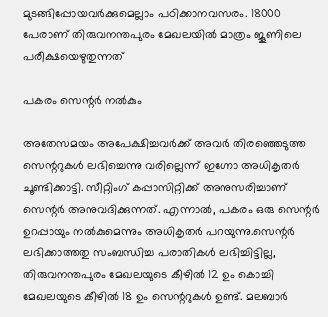മുടങ്ങിപ്പോയവർക്കുമെല്ലാം പഠിക്കാനവസരം. 18000 പേരാണ് തിരുവനന്തപുരം മേഖലയിൽ മാത്രം ജൂണിലെ പരീക്ഷയെഴുതുന്നത്

പകരം സെന്റർ നൽകും

അതേസമയം അപേക്ഷിച്ചവർക്ക് അവർ തിരഞ്ഞെടുത്ത സെന്ററുകൾ ലഭിച്ചെന്നു വരില്ലെന്ന് ഇഗ്നോ അധികൃതർ ചൂണ്ടിക്കാട്ടി. സീറ്റിംഗ് കപ്പാസിറ്റിക്ക് അനുസരിച്ചാണ് സെന്റർ അനുവദിക്കുന്നത്. എന്നാൽ, പകരം ഒരു സെന്റർ ഉറപ്പായും നൽകുമെന്നും അധികൃതർ പറയുന്നു.സെന്റർ ലഭിക്കാത്തതു സംബന്ധിച്ച പരാതികൾ ലഭിച്ചിട്ടില്ല, തിരുവനന്തപുരം മേഖലയുടെ കീഴിൽ 12 ഉം കൊച്ചി മേഖലയുടെ കീഴിൽ 18 ഉം സെന്ററുകൾ ഉണ്ട്. മലബാർ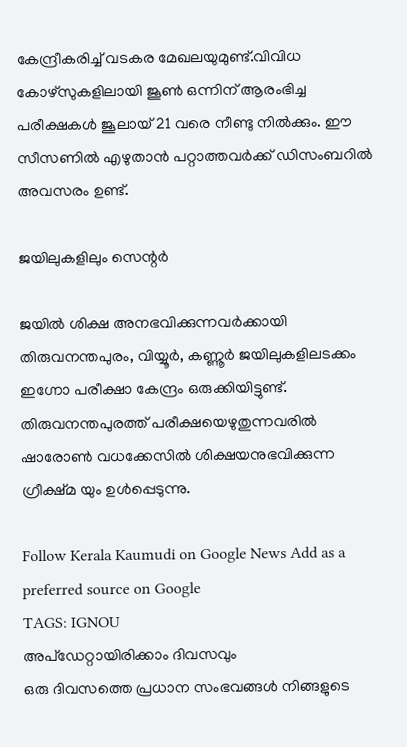കേന്ദ്രീകരിച്ച് വടകര മേഖലയുമുണ്ട്.വിവിധ കോഴ്സുകളിലായി ജൂൺ ഒന്നിന് ആരംഭിച്ച പരീക്ഷകൾ ജൂലായ് 21 വരെ നീണ്ടു നിൽക്കും. ഈ സീസണിൽ എഴുതാൻ പറ്റാത്തവർക്ക് ഡിസംബറിൽ അവസരം ഉണ്ട്.

ജയിലുകളിലും സെന്റർ

ജയിൽ ശിക്ഷ അനഭവിക്കുന്നവർക്കായി തിരുവനന്തപുരം, വിയ്യൂർ, കണ്ണൂർ ജയിലുകളിലടക്കം ഇഗ്നോ പരീക്ഷാ കേന്ദ്രം ഒരുക്കിയിട്ടുണ്ട്. തിരുവനന്തപുരത്ത് പരീക്ഷയെഴുതുന്നവരിൽ ഷാരോൺ വധക്കേസിൽ ശിക്ഷയനുഭവിക്കുന്ന ഗ്രീക്ഷ്മ യും ഉൾപ്പെടുന്നു.

Follow Kerala Kaumudi on Google News Add as a preferred source on Google
TAGS: IGNOU
അപ്ഡേറ്റായിരിക്കാം ദിവസവും
ഒരു ദിവസത്തെ പ്രധാന സംഭവങ്ങൾ നിങ്ങളുടെ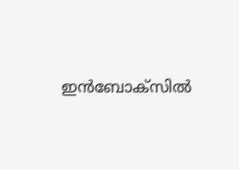ഇൻബോക്സിൽ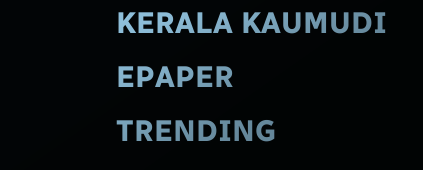KERALA KAUMUDI EPAPER
TRENDING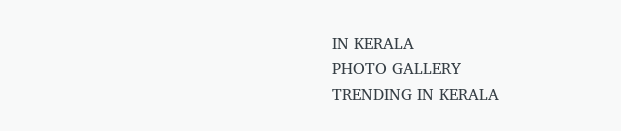IN KERALA
PHOTO GALLERY
TRENDING IN KERALA